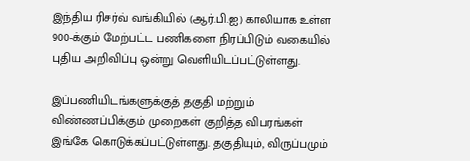இந்திய ரிசர்வ் வங்கியில் (ஆர்.பி.ஐ) காலியாக உள்ள 900-க்கும் மேற்பட்ட பணிகளை நிரப்பிடும் வகையில் புதிய அறிவிப்பு ஒன்று வெளியிடப்பட்டுள்ளது.

இப்பணியிடங்களுக்குத் தகுதி மற்றும் விண்ணப்பிக்கும் முறைகள் குறித்த விபரங்கள் இங்கே கொடுக்கப்பட்டுள்ளது. தகுதியும், விருப்பமும்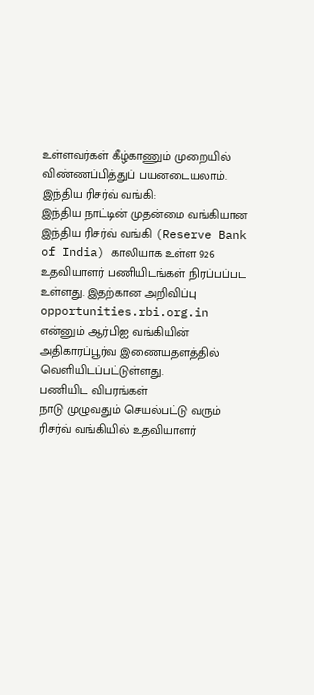உள்ளவர்கள் கீழ்காணும் முறையில் விண்ணப்பித்துப் பயனடையலாம்.
இந்திய ரிசர்வ் வங்கி:
இந்திய நாட்டின் முதன்மை வங்கியான இந்திய ரிசர்வ் வங்கி (Reserve Bank of India) காலியாக உள்ள 926 உதவியாளர் பணியிடங்கள் நிரப்பப்பட உள்ளது. இதற்கான அறிவிப்பு opportunities.rbi.org.in என்னும் ஆர்பிஐ வங்கியின் அதிகாரப்பூர்வ இணையதளத்தில் வெளியிடப்பட்டுள்ளது.
பணியிட விபரங்கள்
நாடு முழுவதும் செயல்பட்டு வரும் ரிசர்வ் வங்கியில் உதவியாளர்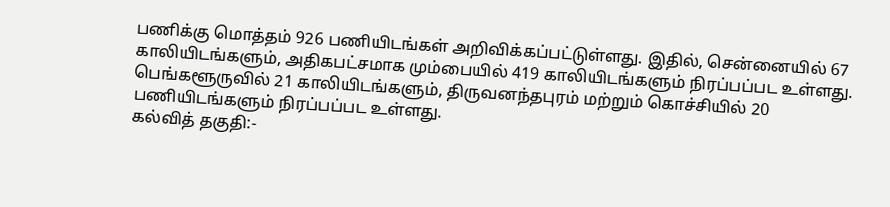பணிக்கு மொத்தம் 926 பணியிடங்கள் அறிவிக்கப்பட்டுள்ளது. இதில், சென்னையில் 67 காலியிடங்களும், அதிகபட்சமாக மும்பையில் 419 காலியிடங்களும் நிரப்பப்பட உள்ளது. பெங்களூருவில் 21 காலியிடங்களும், திருவனந்தபுரம் மற்றும் கொச்சியில் 20 பணியிடங்களும் நிரப்பப்பட உள்ளது.
கல்வித் தகுதி:-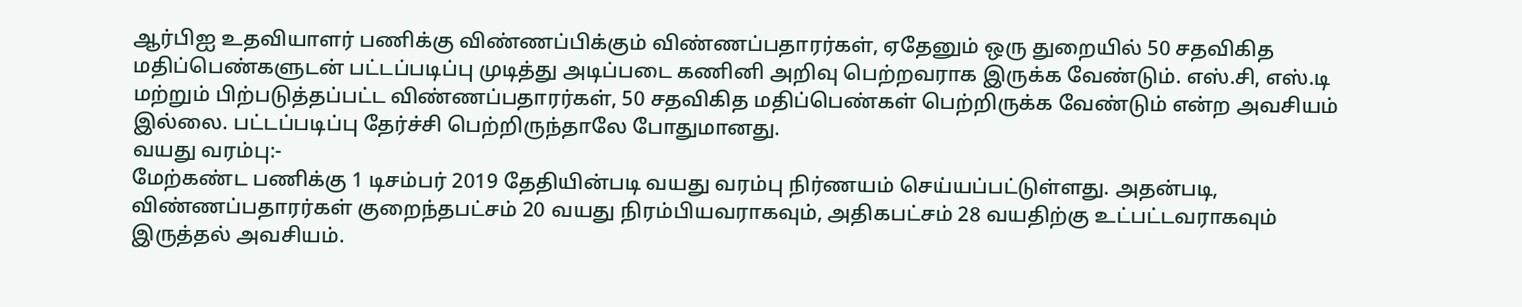ஆர்பிஐ உதவியாளர் பணிக்கு விண்ணப்பிக்கும் விண்ணப்பதாரர்கள், ஏதேனும் ஒரு துறையில் 50 சதவிகித மதிப்பெண்களுடன் பட்டப்படிப்பு முடித்து அடிப்படை கணினி அறிவு பெற்றவராக இருக்க வேண்டும். எஸ்.சி, எஸ்.டி மற்றும் பிற்படுத்தப்பட்ட விண்ணப்பதாரர்கள், 50 சதவிகித மதிப்பெண்கள் பெற்றிருக்க வேண்டும் என்ற அவசியம் இல்லை. பட்டப்படிப்பு தேர்ச்சி பெற்றிருந்தாலே போதுமானது.
வயது வரம்பு:-
மேற்கண்ட பணிக்கு 1 டிசம்பர் 2019 தேதியின்படி வயது வரம்பு நிர்ணயம் செய்யப்பட்டுள்ளது. அதன்படி, விண்ணப்பதாரர்கள் குறைந்தபட்சம் 20 வயது நிரம்பியவராகவும், அதிகபட்சம் 28 வயதிற்கு உட்பட்டவராகவும் இருத்தல் அவசியம்.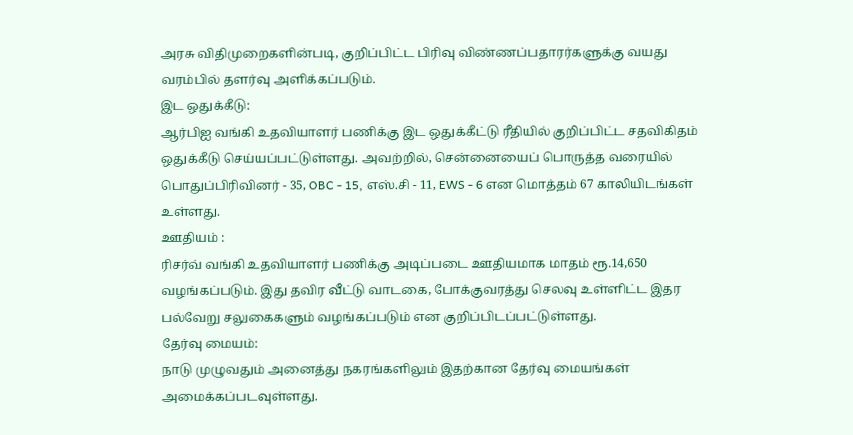அரசு விதிமுறைகளின்படி, குறிப்பிட்ட பிரிவு விண்ணப்பதாரர்களுக்கு வயது வரம்பில் தளர்வு அளிக்கப்படும்.
இட ஒதுக்கீடு:
ஆர்பிஐ வங்கி உதவியாளர் பணிக்கு இட ஒதுக்கீட்டு ரீதியில் குறிப்பிட்ட சதவிகிதம் ஒதுக்கீடு செய்யப்பட்டுள்ளது. அவற்றில், சென்னையைப் பொருத்த வரையில் பொதுப்பிரிவினர் - 35, OBC - 15, எஸ்.சி - 11, EWS - 6 என மொத்தம் 67 காலியிடங்கள் உள்ளது.
ஊதியம் :
ரிசர்வ் வங்கி உதவியாளர் பணிக்கு அடிப்படை ஊதியமாக மாதம் ரூ.14,650 வழங்கப்படும். இது தவிர வீட்டு வாடகை, போக்குவரத்து செலவு உள்ளிட்ட இதர பல்வேறு சலுகைகளும் வழங்கப்படும் என குறிப்பிடப்பட்டுள்ளது.
தேர்வு மையம்:
நாடு முழுவதும் அனைத்து நகரங்களிலும் இதற்கான தேர்வு மையங்கள் அமைக்கப்படவுள்ளது.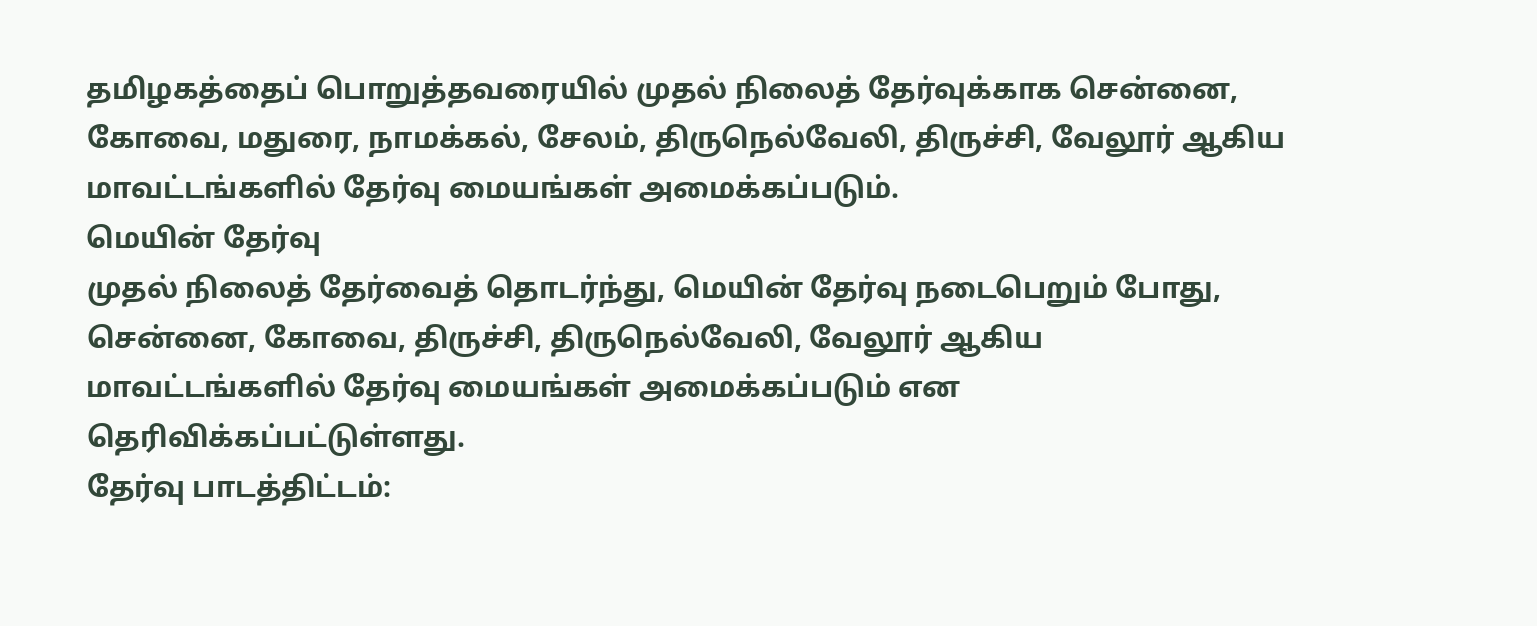தமிழகத்தைப் பொறுத்தவரையில் முதல் நிலைத் தேர்வுக்காக சென்னை, கோவை, மதுரை, நாமக்கல், சேலம், திருநெல்வேலி, திருச்சி, வேலூர் ஆகிய மாவட்டங்களில் தேர்வு மையங்கள் அமைக்கப்படும்.
மெயின் தேர்வு
முதல் நிலைத் தேர்வைத் தொடர்ந்து, மெயின் தேர்வு நடைபெறும் போது, சென்னை, கோவை, திருச்சி, திருநெல்வேலி, வேலூர் ஆகிய மாவட்டங்களில் தேர்வு மையங்கள் அமைக்கப்படும் என தெரிவிக்கப்பட்டுள்ளது.
தேர்வு பாடத்திட்டம்: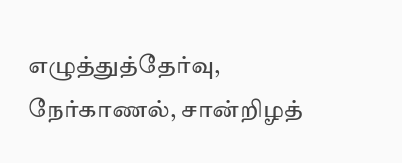எழுத்துத்தேர்வு, நேர்காணல், சான்றிழத்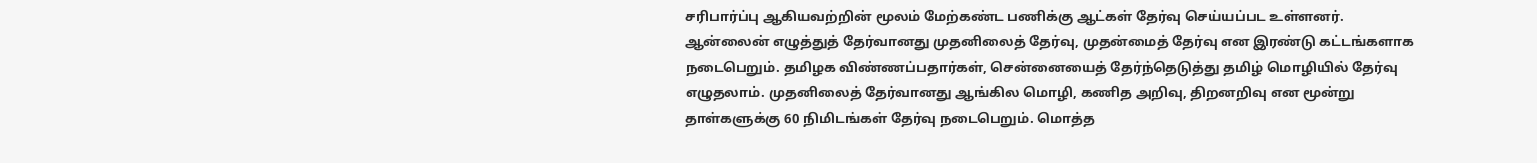சரிபார்ப்பு ஆகியவற்றின் மூலம் மேற்கண்ட பணிக்கு ஆட்கள் தேர்வு செய்யப்பட உள்ளனர். ஆன்லைன் எழுத்துத் தேர்வானது முதனிலைத் தேர்வு, முதன்மைத் தேர்வு என இரண்டு கட்டங்களாக நடைபெறும். தமிழக விண்ணப்பதார்கள், சென்னையைத் தேர்ந்தெடுத்து தமிழ் மொழியில் தேர்வு எழுதலாம். முதனிலைத் தேர்வானது ஆங்கில மொழி, கணித அறிவு, திறனறிவு என மூன்று தாள்களுக்கு 60 நிமிடங்கள் தேர்வு நடைபெறும். மொத்த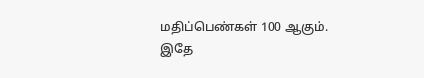மதிப்பெண்கள் 100 ஆகும்.
இதே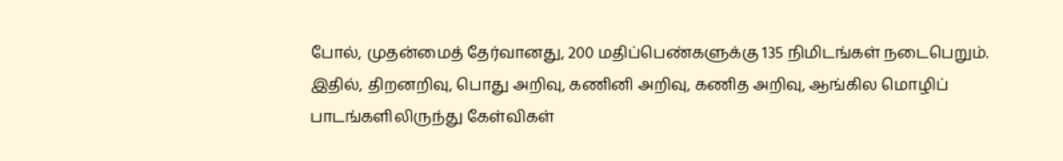போல், முதன்மைத் தேர்வானது, 200 மதிப்பெண்களுக்கு 135 நிமிடங்கள் நடைபெறும். இதில், திறனறிவு, பொது அறிவு, கணினி அறிவு, கணித அறிவு, ஆங்கில மொழிப் பாடங்களிலிருந்து கேள்விகள்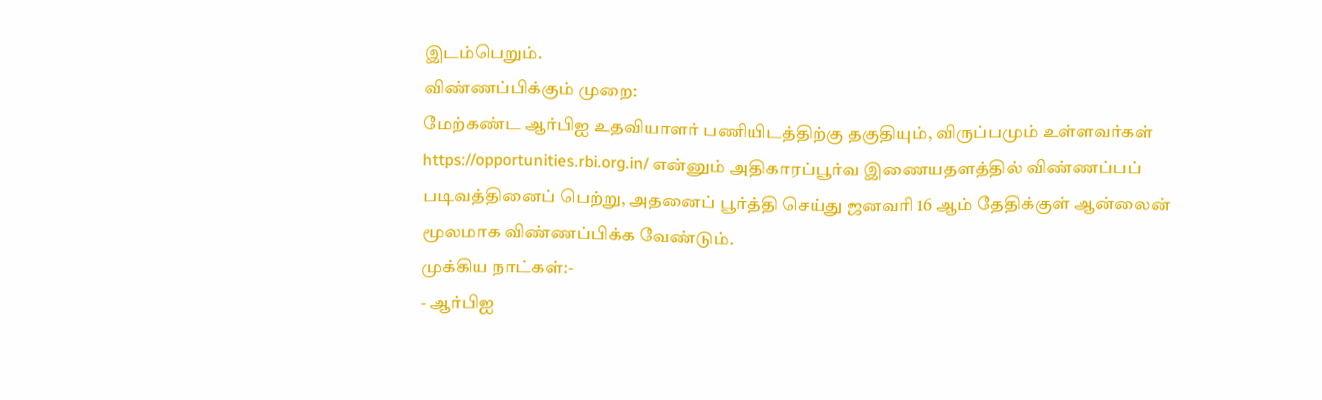இடம்பெறும்.
விண்ணப்பிக்கும் முறை:
மேற்கண்ட ஆர்பிஐ உதவியாளர் பணியிடத்திற்கு தகுதியும், விருப்பமும் உள்ளவர்கள் https://opportunities.rbi.org.in/ என்னும் அதிகாரப்பூர்வ இணையதளத்தில் விண்ணப்பப் படிவத்தினைப் பெற்று, அதனைப் பூர்த்தி செய்து ஜனவரி 16 ஆம் தேதிக்குள் ஆன்லைன் மூலமாக விண்ணப்பிக்க வேண்டும்.
முக்கிய நாட்கள்:-
- ஆர்பிஐ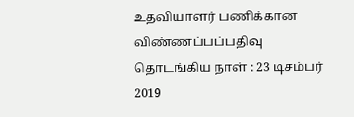உதவியாளர் பணிக்கான விண்ணப்பப்பதிவு தொடங்கிய நாள் : 23 டிசம்பர் 2019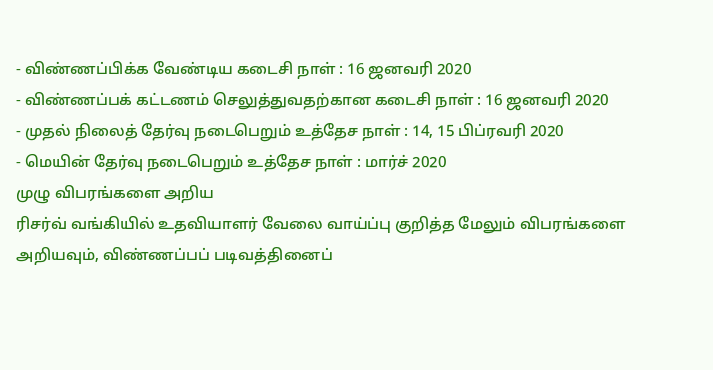- விண்ணப்பிக்க வேண்டிய கடைசி நாள் : 16 ஜனவரி 2020
- விண்ணப்பக் கட்டணம் செலுத்துவதற்கான கடைசி நாள் : 16 ஜனவரி 2020
- முதல் நிலைத் தேர்வு நடைபெறும் உத்தேச நாள் : 14, 15 பிப்ரவரி 2020
- மெயின் தேர்வு நடைபெறும் உத்தேச நாள் : மார்ச் 2020
முழு விபரங்களை அறிய
ரிசர்வ் வங்கியில் உதவியாளர் வேலை வாய்ப்பு குறித்த மேலும் விபரங்களை அறியவும், விண்ணப்பப் படிவத்தினைப்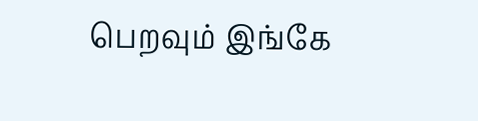பெறவும் இங்கே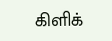கிளிக்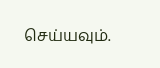செய்யவும்.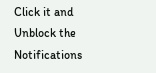Click it and Unblock the Notifications